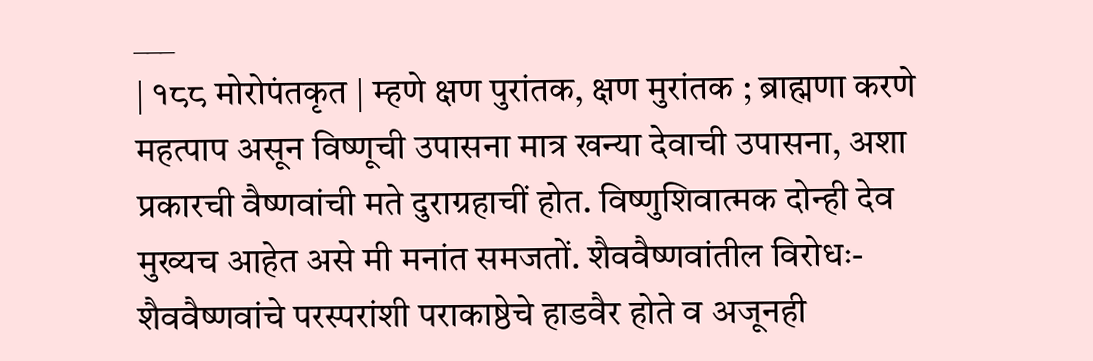___
| १८८ मोरोपंतकृत | म्हणे क्षण पुरांतक, क्षण मुरांतक ; ब्राह्मणा करणे महत्पाप असून विष्णूची उपासना मात्र खन्या देवाची उपासना, अशा प्रकारची वैष्णवांची मते दुराग्रहाचीं होत. विष्णुशिवात्मक दोन्ही देव मुख्यच आहेत असे मी मनांत समजतों. शैववैष्णवांतील विरोधः- शैववैष्णवांचे परस्परांशी पराकाष्ठेचे हाडवैर होते व अजूनही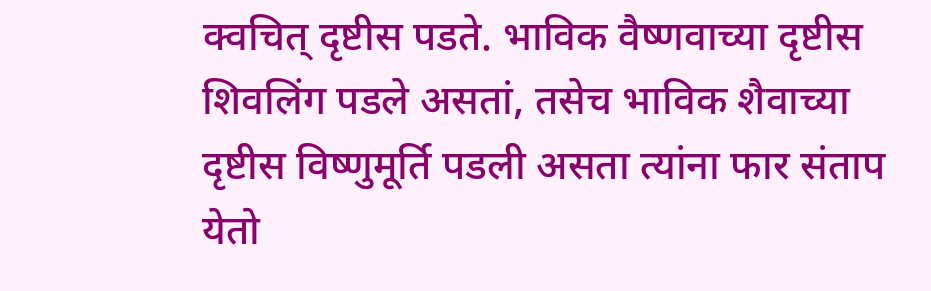क्वचित् दृष्टीस पडते. भाविक वैष्णवाच्या दृष्टीस शिवलिंग पडले असतां, तसेच भाविक शैवाच्या दृष्टीस विष्णुमूर्ति पडली असता त्यांना फार संताप येतो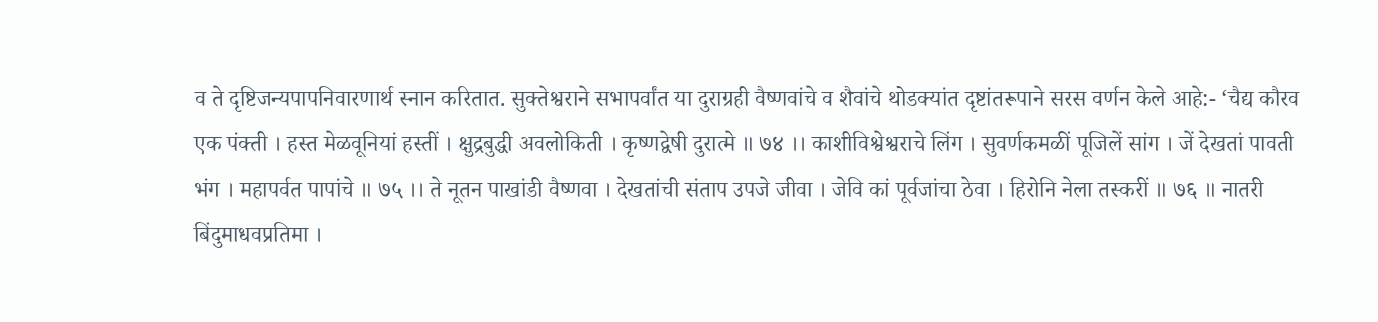व ते दृष्टिजन्यपापनिवारणार्थ स्नान करितात. सुक्तेश्वराने सभापर्वांत या दुराग्रही वैष्णवांचे व शैवांचे थोडक्यांत दृष्टांतरूपाने सरस वर्णन केले आहे:- ‘चैद्य कौरव एक पंक्ती । हस्त मेळवूनियां हस्तीं । क्षुद्रबुद्धी अवलोकिती । कृष्णद्वेषी दुरात्मे ॥ ७४ ।। काशीविश्वेश्वराचे लिंग । सुवर्णकमळीं पूजिलें सांग । जें देखतां पावती भंग । महापर्वत पापांचे ॥ ७५ ।। ते नूतन पाखांडी वैष्णवा । देखतांची संताप उपजे जीवा । जेवि कां पूर्वजांचा ठेवा । हिरोनि नेला तस्करीं ॥ ७६ ॥ नातरी बिंदुमाधवप्रतिमा ।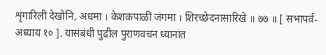शृंगारिली देखोनि, अधमा । केशकपाळीं जंगमा । शिरच्छेदनासारिखे ॥ ७७ ॥ [ सभापर्व-अध्याय १० ]. यासंबंधी पुढील पुराणवचन ध्यानांत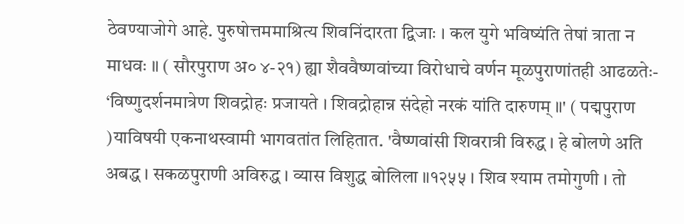ठेवण्याजोगे आहे. पुरुषोत्तममाश्रित्य शिवनिंदारता द्विजाः । कल युगे भविष्यंति तेषां त्राता न माधवः ॥ ( सौरपुराण अ० ४-२१) ह्या शैववैष्णवांच्या विरोधाचे वर्णन मूळपुराणांतही आढळतेः- ‘विष्णुदर्शनमात्रेण शिवद्रोहः प्रजायते । शिवद्रोहान्न संदेहो नरकं यांति दारुणम् ॥' ( पद्मपुराण )याविषयी एकनाथस्वामी भागवतांत लिहितात. 'वैष्णवांसी शिवरात्री विरुद्ध । हे बोलणे अति अबद्ध । सकळपुराणी अविरुद्ध । व्यास विशुद्ध बोलिला ॥१२५५ । शिव श्याम तमोगुणी । तो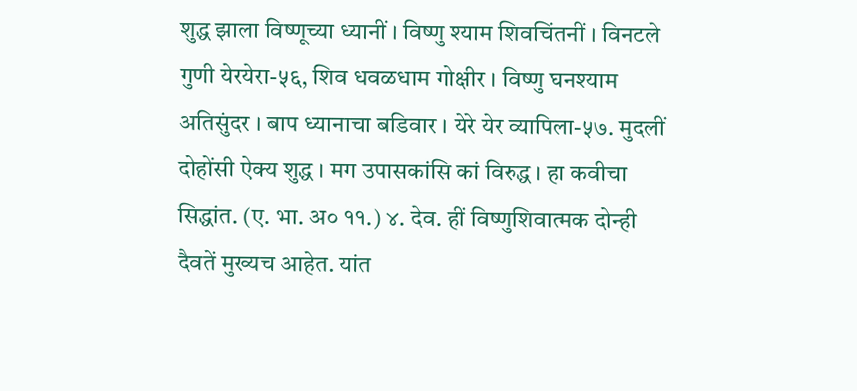शुद्ध झाला विष्णूच्या ध्यानीं । विष्णु श्याम शिवचिंतनीं । विनटले गुणी येरयेरा-५६, शिव धवळधाम गोक्षीर । विष्णु घनश्याम अतिसुंदर । बाप ध्यानाचा बडिवार । येरे येर व्यापिला-५७. मुदलीं दोहोंसी ऐक्य शुद्ध । मग उपासकांसि कां विरुद्ध । हा कवीचा सिद्धांत. (ए. भा. अ० ११.) ४. देव. हीं विष्णुशिवात्मक दोन्ही दैवतें मुख्यच आहेत. यांत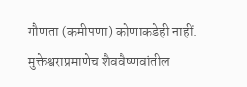गौणता (कमीपणा) कोणाकडेही नाहीं. मुक्तेश्वराप्रमाणेच शैववैष्णवांतील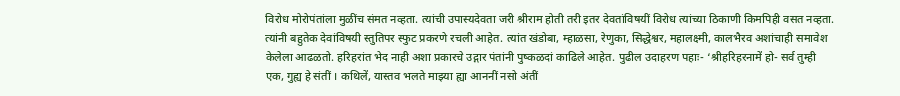विरोध मोरोपंतांला मुळींच संमत नव्हता. त्यांची उपास्यदेवता जरी श्रीराम होती तरी इतर देवतांविषयीं विरोध त्यांच्या ठिकाणी किमपिही वसत नव्हता. त्यांनी बहुतेक देवांविषयी स्तुतिपर स्फुट प्रकरणे रचली आहेत. त्यांत खंडोबा, म्हाळसा, रेणुका, सिद्धेश्वर, महालक्ष्मी, कालभैरव अशांचाही समावेश केलेला आढळतो. हरिहरांत भेद नाही अशा प्रकारचे उद्गार पंतांनी पुष्कळदां काढिले आहेत. पुढील उदाहरण पहाः- ‘श्रीहरिहरनामें हो- सर्व तुम्ही एक, गुह्य हे संतीं । कथिलें, यास्तव भलते माझ्या ह्या आननीं नसो अंतीं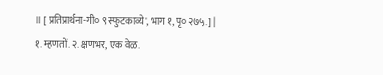॥ [ प्रतिप्रार्थना-गी० ९ स्फुटकाव्ये', भाग १, पृ० २७५.] | १. म्हणतों. २. क्षणभर, एक वेळ.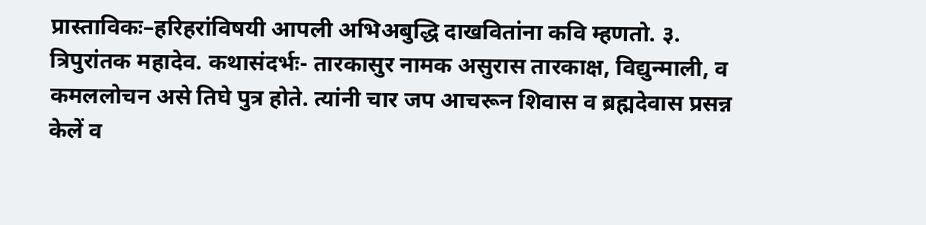प्रास्ताविकः–हरिहरांविषयी आपली अभिअबुद्धि दाखवितांना कवि म्हणतो. ३. त्रिपुरांतक महादेव. कथासंदर्भः- तारकासुर नामक असुरास तारकाक्ष, विद्युन्माली, व कमललोचन असे तिघे पुत्र होते. त्यांनी चार जप आचरून शिवास व ब्रह्मदेवास प्रसन्न केलें व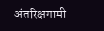अंतरिक्षगामी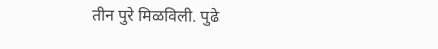तीन पुरे मिळविली. पुढे